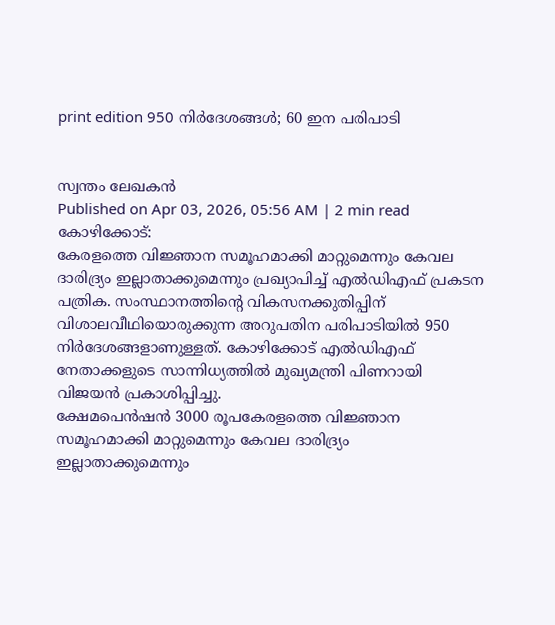print edition 950 നിർദേശങ്ങൾ; 60 ഇന പരിപാടി


സ്വന്തം ലേഖകൻ
Published on Apr 03, 2026, 05:56 AM | 2 min read
കോഴിക്കോട്:
കേരളത്തെ വിജ്ഞാന സമൂഹമാക്കി മാറ്റുമെന്നും കേവല ദാരിദ്ര്യം ഇല്ലാതാക്കുമെന്നും പ്രഖ്യാപിച്ച് എൽഡിഎഫ് പ്രകടന പത്രിക. സംസ്ഥാനത്തിന്റെ വികസനക്കുതിപ്പിന് വിശാലവീഥിയൊരുക്കുന്ന അറുപതിന പരിപാടിയിൽ 950 നിർദേശങ്ങളാണുള്ളത്. കോഴിക്കോട് എൽഡിഎഫ് നേതാക്കളുടെ സാന്നിധ്യത്തിൽ മുഖ്യമന്ത്രി പിണറായി വിജയൻ പ്രകാശിപ്പിച്ചു.
ക്ഷേമപെൻഷൻ 3000 രൂപകേരളത്തെ വിജ്ഞാന സമൂഹമാക്കി മാറ്റുമെന്നും കേവല ദാരിദ്ര്യം ഇല്ലാതാക്കുമെന്നും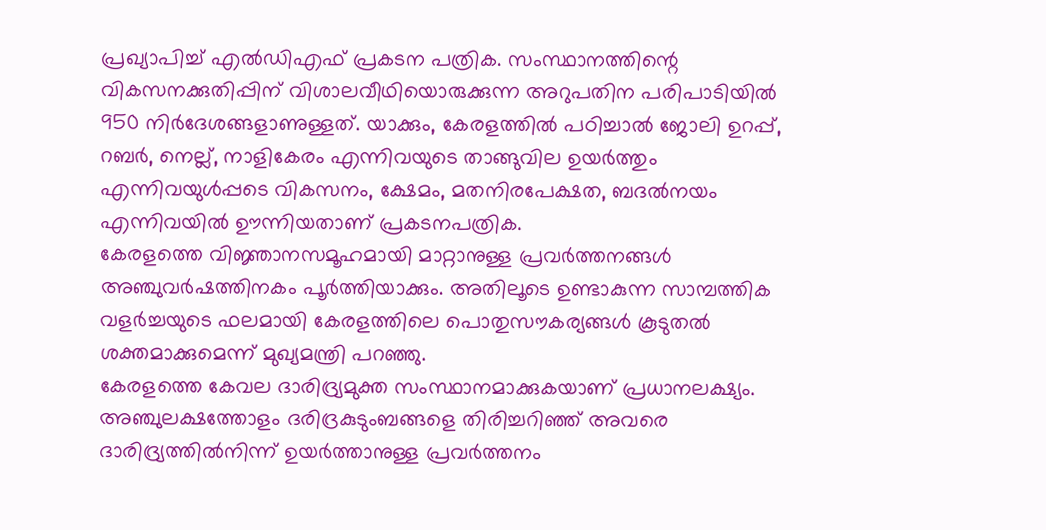പ്രഖ്യാപിച്ച് എൽഡിഎഫ് പ്രകടന പത്രിക. സംസ്ഥാനത്തിന്റെ വികസനക്കുതിപ്പിന് വിശാലവീഥിയൊരുക്കുന്ന അറുപതിന പരിപാടിയിൽ 950 നിർദേശങ്ങളാണുള്ളത്. യാക്കും, കേരളത്തിൽ പഠിച്ചാൽ ജോലി ഉറപ്പ്, റബർ, നെല്ല്, നാളികേരം എന്നിവയുടെ താങ്ങുവില ഉയർത്തും എന്നിവയുൾപ്പടെ വികസനം, ക്ഷേമം, മതനിരപേക്ഷത, ബദൽനയം എന്നിവയിൽ ഊന്നിയതാണ് പ്രകടനപത്രിക.
കേരളത്തെ വിജ്ഞാനസമൂഹമായി മാറ്റാനുള്ള പ്രവർത്തനങ്ങൾ അഞ്ചുവർഷത്തിനകം പൂർത്തിയാക്കും. അതിലൂടെ ഉണ്ടാകുന്ന സാമ്പത്തിക വളർച്ചയുടെ ഫലമായി കേരളത്തിലെ പൊതുസൗകര്യങ്ങൾ കൂടുതൽ ശക്തമാക്കുമെന്ന് മുഖ്യമന്ത്രി പറഞ്ഞു.
കേരളത്തെ കേവല ദാരിദ്ര്യമുക്ത സംസ്ഥാനമാക്കുകയാണ് പ്രധാനലക്ഷ്യം. അഞ്ചുലക്ഷത്തോളം ദരിദ്രകുടുംബങ്ങളെ തിരിച്ചറിഞ്ഞ് അവരെ ദാരിദ്ര്യത്തിൽനിന്ന് ഉയർത്താനുള്ള പ്രവർത്തനം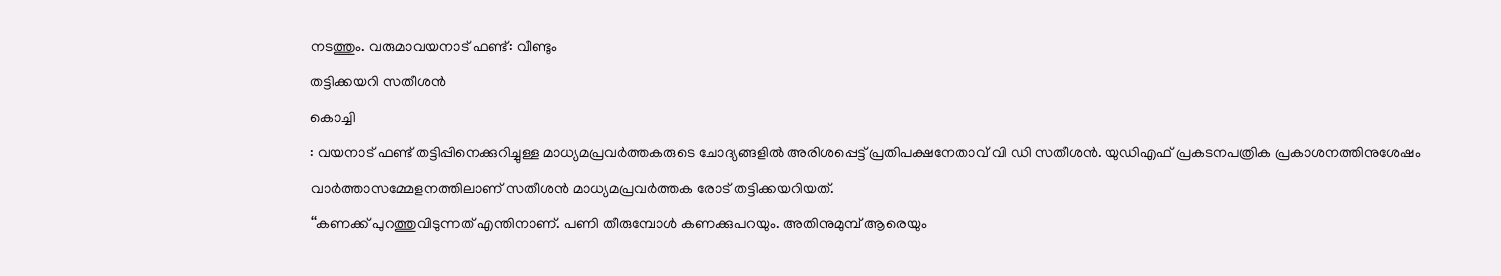നടത്തും. വരുമാവയനാട് ഫണ്ട്: വീണ്ടും
തട്ടിക്കയറി സതീശൻ
കൊച്ചി
: വയനാട് ഫണ്ട് തട്ടിപ്പിനെക്കുറിച്ചുള്ള മാധ്യമപ്രവർത്തകരുടെ ചോദ്യങ്ങളിൽ അരിശപ്പെട്ട് പ്രതിപക്ഷനേതാവ് വി ഡി സതീശൻ. യുഡിഎഫ് പ്രകടനപത്രിക പ്രകാശനത്തിനുശേഷം വാർത്താസമ്മേളനത്തിലാണ് സതീശൻ മാധ്യമപ്രവർത്തക രോട് തട്ടിക്കയറിയത്.
‘‘കണക്ക് പുറത്തുവിടുന്നത് എന്തിനാണ്. പണി തീരുമ്പോൾ കണക്കുപറയും. അതിനുമുമ്പ് ആരെയും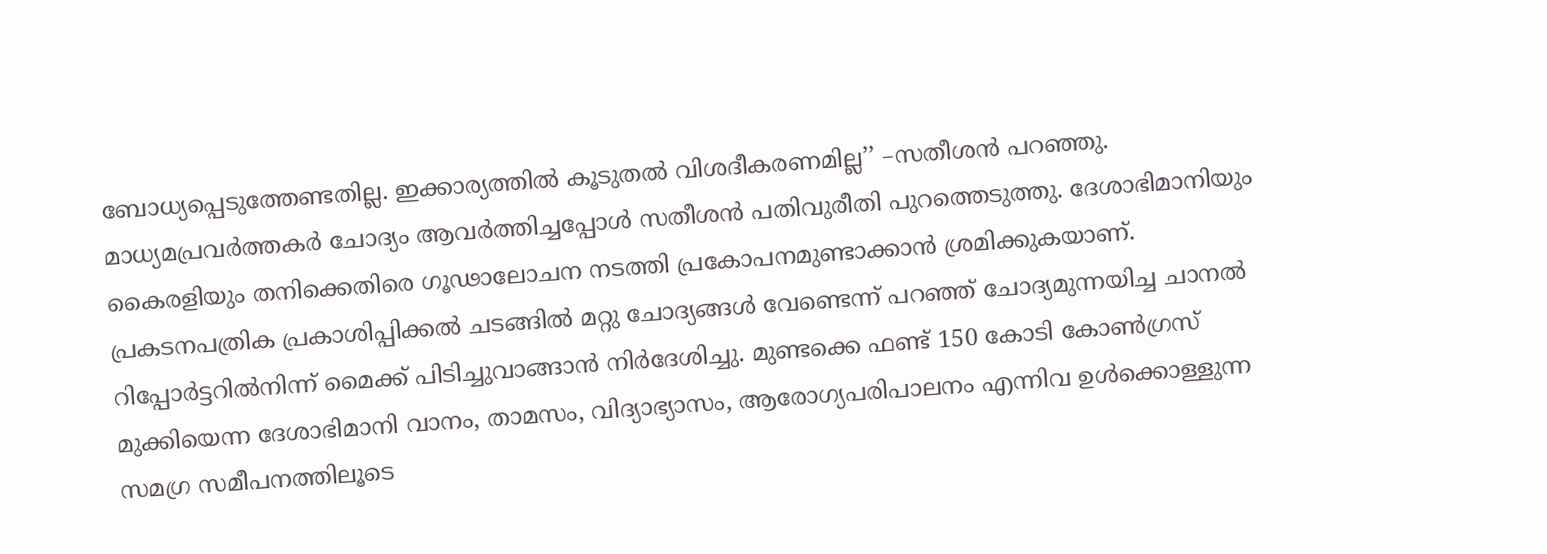ബോധ്യപ്പെടുത്തേണ്ടതില്ല. ഇക്കാര്യത്തിൽ കൂടുതൽ വിശദീകരണമില്ല’’ –സതീശൻ പറഞ്ഞു. മാധ്യമപ്രവർത്തകർ ചോദ്യം ആവർത്തിച്ചപ്പോൾ സതീശൻ പതിവുരീതി പുറത്തെടുത്തു. ദേശാഭിമാനിയും കൈരളിയും തനിക്കെതിരെ ഗൂഢാലോചന നടത്തി പ്രകോപനമുണ്ടാക്കാൻ ശ്രമിക്കുകയാണ്. പ്രകടനപത്രിക പ്രകാശിപ്പിക്കൽ ചടങ്ങിൽ മറ്റു ചോദ്യങ്ങൾ വേണ്ടെന്ന് പറഞ്ഞ് ചോദ്യമുന്നയിച്ച ചാനൽ റിപ്പോർട്ടറിൽനിന്ന് മൈക്ക് പിടിച്ചുവാങ്ങാൻ നിർദേശിച്ചു. മുണ്ടക്കെ ഫണ്ട് 150 കോടി കോൺഗ്രസ് മുക്കിയെന്ന ദേശാഭിമാനി വാനം, താമസം, വിദ്യാഭ്യാസം, ആരോഗ്യപരിപാലനം എന്നിവ ഉൾക്കൊള്ളുന്ന സമഗ്ര സമീപനത്തിലൂടെ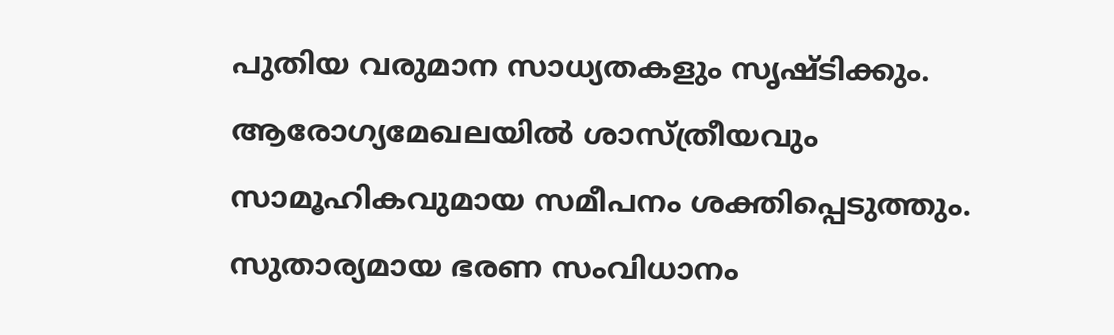പുതിയ വരുമാന സാധ്യതകളും സൃഷ്ടിക്കും. ആരോഗ്യമേഖലയിൽ ശാസ്ത്രീയവും സാമൂഹികവുമായ സമീപനം ശക്തിപ്പെടുത്തും.
സുതാര്യമായ ഭരണ സംവിധാനം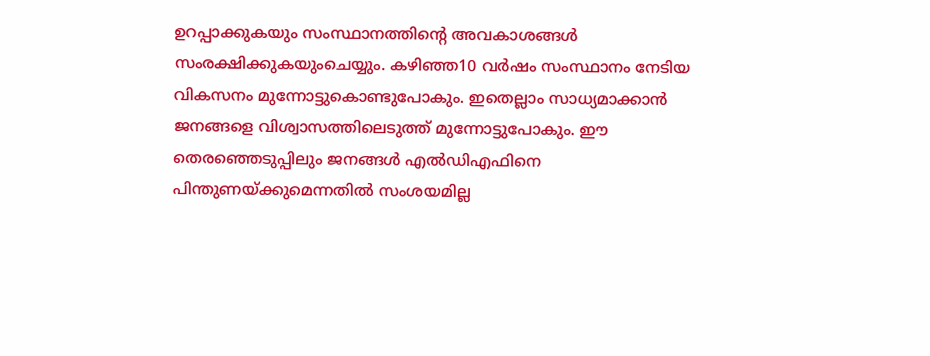ഉറപ്പാക്കുകയും സംസ്ഥാനത്തിന്റെ അവകാശങ്ങൾ സംരക്ഷിക്കുകയുംചെയ്യും. കഴിഞ്ഞ10 വർഷം സംസ്ഥാനം നേടിയ വികസനം മുന്നോട്ടുകൊണ്ടുപോകും. ഇതെല്ലാം സാധ്യമാക്കാൻ ജനങ്ങളെ വിശ്വാസത്തിലെടുത്ത് മുന്നോട്ടുപോകും. ഈ തെരഞ്ഞെടുപ്പിലും ജനങ്ങൾ എൽഡിഎഫിനെ പിന്തുണയ്ക്കുമെന്നതിൽ സംശയമില്ല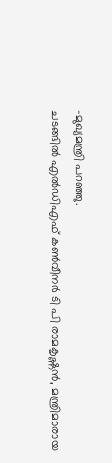–മുഖ്യമന്ത്രി പറഞ്ഞു.
ചടങ്ങിൽ എൽഡിഎഫ് കൺവീനർ ടി പി രാമകൃഷ്ണൻ, മന്ത്രിമാരായ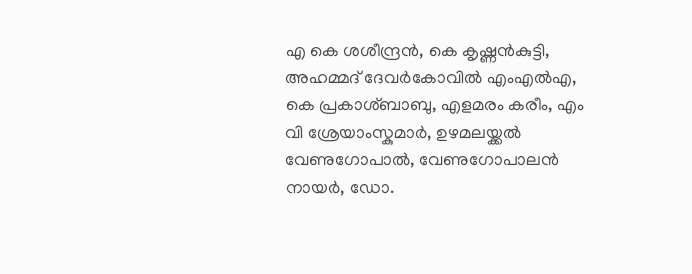എ കെ ശശീന്ദ്രൻ, കെ കൃഷ്ണൻകുട്ടി, അഹമ്മദ് ദേവർകോവിൽ എംഎൽഎ, കെ പ്രകാശ്ബാബു, എളമരം കരീം, എം വി ശ്രേയാംസ്കുമാർ, ഉഴമലയ്ക്കൽ വേണുഗോപാൽ, വേണുഗോപാലൻ നായർ, ഡോ.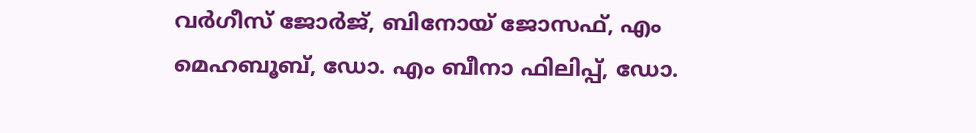വർഗീസ് ജോർജ്, ബിനോയ് ജോസഫ്, എം മെഹബൂബ്, ഡോ. എം ബീനാ ഫിലിപ്പ്, ഡോ.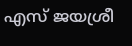എസ് ജയശ്രീ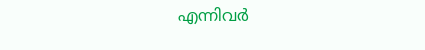എന്നിവർ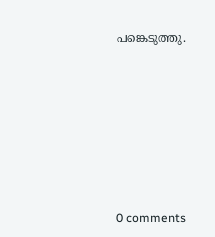പങ്കെടുത്തു.










0 comments